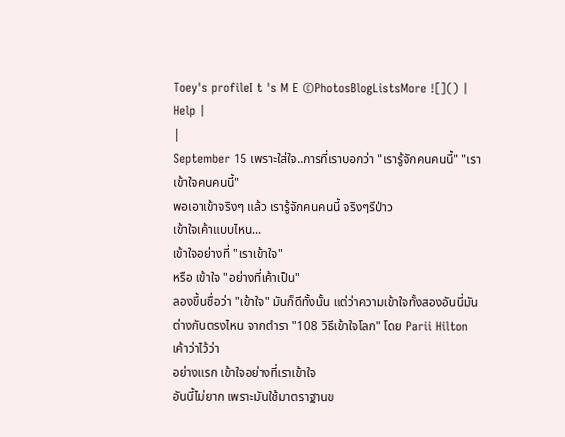Toey's profileI t 's M E ©PhotosBlogListsMore ![]() | Help |
|
September 15 เพราะใส่ใจ..การที่เราบอกว่า "เรารู้จักคนคนนี้" "เราเข้าใจคนคนนี้"
พอเอาเข้าจริงๆ แล้ว เรารู้จักคนคนนี้ จริงๆรึป่าว
เข้าใจเค้าแบบไหน...
เข้าใจอย่างที่ "เราเข้าใจ"
หรือ เข้าใจ "อย่างที่เค้าเป็น"
ลองขึ้นชื่อว่า "เข้าใจ" มันก็ดีทั้งนั้น แต่ว่าความเข้าใจทั้งสองอันนี่มัน
ต่างกันตรงไหน จากตำรา "108 วิธีเข้าใจโลก" โดย Parii Hilton
เค้าว่าไว้ว่า
อย่างแรก เข้าใจอย่างที่เราเข้าใจ
อันนี้ไม่ยาก เพราะมันใช้มาตราฐานข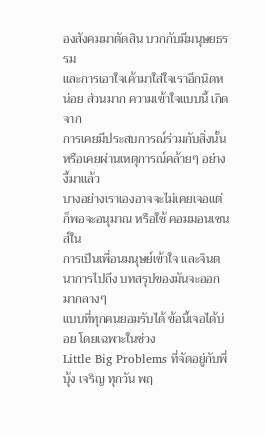องสังคมมาตัดสิน บวกกับมีมนุษยธรรม
และการเอาใจเค้ามาใส่ใจเราอีกนิดหน่อย ส่วนมาก ความเข้าใจแบบนี้ เกิดจาก
การเคยมีประสบการณ์ร่วมกับสิ่งนั้น หรือเคยผ่านเหตุการณ์คล้ายๆ อย่างงี้มาแล้ว
บางอย่างเราเองอาจจะไม่เคยเจอแต่ก็พอจะอนุมาณ หรือใช้ คอมมอนเซนส์ใน
การเป็นเพื่อนมนุษย์เข้าใจ และจินตนาการไปถึง บทสรุปของมันจะออกมากลางๆ
แบบที่ทุกคนยอมรับได้ ข้อนี้เจอได้บ่อย โดยเฉพาะในช่วง
Little Big Problems ที่จัดอยู่กับพี่บุ้ง เจริญ ทุกวัน พฤ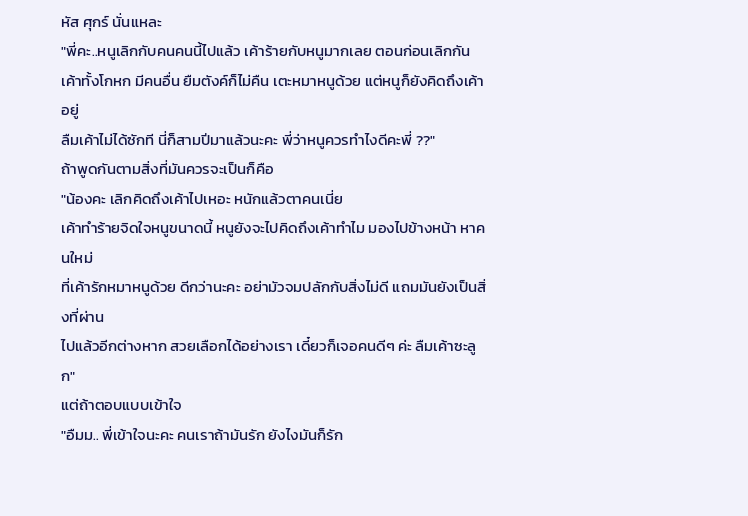หัส ศุกร์ นั่นแหละ
"พี่คะ..หนูเลิกกับคนคนนี้ไปแล้ว เค้าร้ายกับหนูมากเลย ตอนก่อนเลิกกัน
เค้าทั้งโกหก มีคนอื่น ยืมตังค์ก็ไม่คืน เตะหมาหนูด้วย แต่หนูก็ยังคิดถึงเค้าอยู่
ลืมเค้าไม่ได้ซักที นี่ก็สามปีมาแล้วนะคะ พี่ว่าหนูควรทำไงดีคะพี่ ??"
ถ้าพูดกันตามสิ่งที่มันควรจะเป็นก็คือ
"น้องคะ เลิกคิดถึงเค้าไปเหอะ หนักแล้วตาคนเนี่ย
เค้าทำร้ายจิดใจหนูขนาดนี้ หนูยังจะไปคิดถึงเค้าทำไม มองไปข้างหน้า หาคนใหม่
ที่เค้ารักหมาหนูด้วย ดีกว่านะคะ อย่ามัวจมปลักกับสิ่งไม่ดี แถมมันยังเป็นสิ่งที่ผ่าน
ไปแล้วอีกต่างหาก สวยเลือกได้อย่างเรา เดี๋ยวก็เจอคนดีๆ ค่ะ ลืมเค้าซะลูก"
แต่ถ้าตอบแบบเข้าใจ
"อืมม.. พี่เข้าใจนะคะ คนเราถ้ามันรัก ยังไงมันก็รัก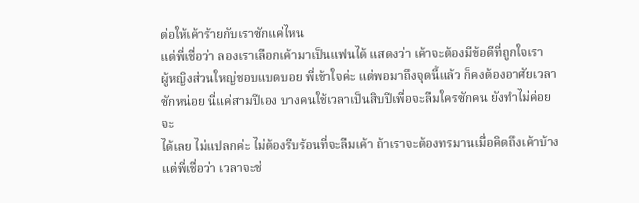ต่อให้เค้าร้ายกับเราซักแค่ไหน
แต่พี่เชื่อว่า ลองเราเลือกเค้ามาเป็นแฟนได้ แสดงว่า เค้าจะต้องมีข้อดีที่ถูกใจเรา
ผู้หญิงส่วนใหญ่ชอบแบดบอย พี่เข้าใจค่ะ แต่พอมาถึงจุดนี้แล้ว ก็คงต้องอาศัยเวลา
ซักหน่อย นี่แค่สามปีเอง บางคนใช้เวลาเป็นสิบปีเพื่อจะลืมใครซักคน ยังทำไม่ค่อยจะ
ได้เลย ไม่แปลกค่ะ ไม่ต้องรีบร้อนที่จะลืมเค้า ถ้าเราจะต้องทรมานเมื่อคิดถึงเค้าบ้าง
แต่พี่เชื่อว่า เวลาจะช่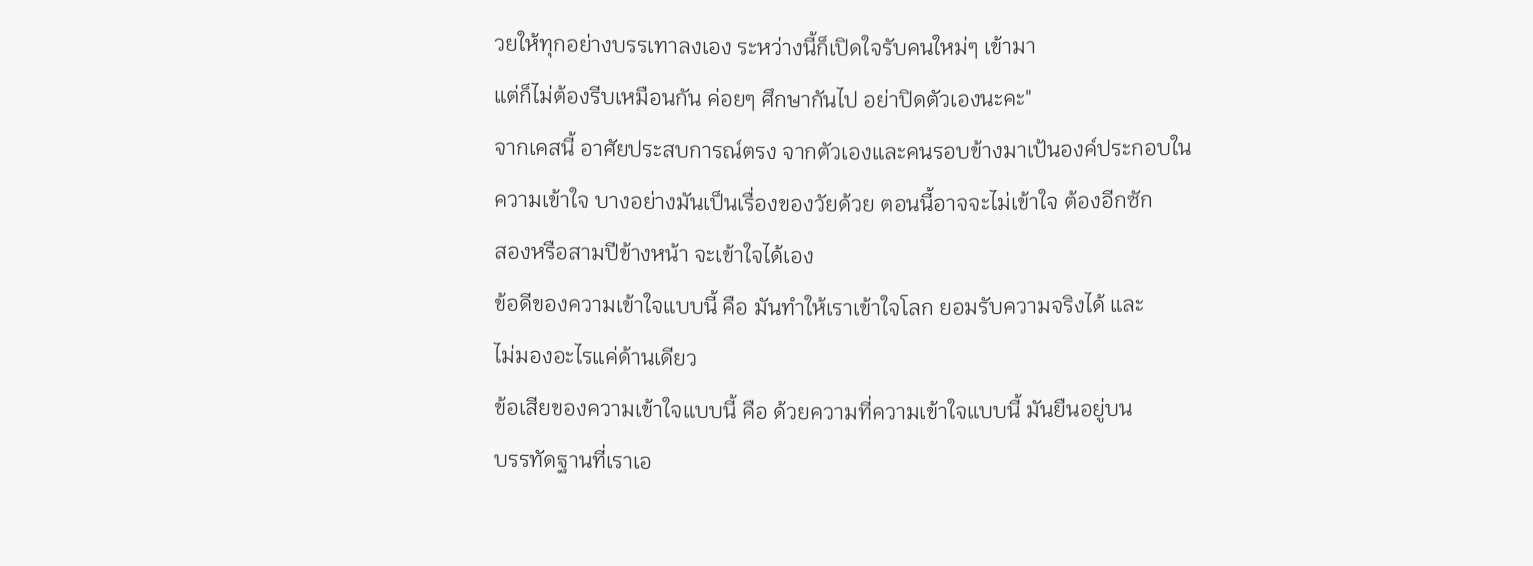วยให้ทุกอย่างบรรเทาลงเอง ระหว่างนี้ก็เปิดใจรับคนใหม่ๆ เข้ามา
แต่ก็ไม่ต้องรีบเหมือนกัน ค่อยๆ ศึกษากันไป อย่าปิดตัวเองนะคะ"
จากเคสนี้ อาศัยประสบการณ์ตรง จากตัวเองและคนรอบข้างมาเป้นองค์ประกอบใน
ความเข้าใจ บางอย่างมันเป็นเรื่องของวัยด้วย ตอนนี้อาจจะไม่เข้าใจ ต้องอีกซัก
สองหรือสามปีข้างหน้า จะเข้าใจได้เอง
ข้อดีของความเข้าใจแบบนี้ คือ มันทำให้เราเข้าใจโลก ยอมรับความจริงได้ และ
ไม่มองอะไรแค่ด้านเดียว
ข้อเสียของความเข้าใจแบบนี้ คือ ด้วยความที่ความเข้าใจแบบนี้ มันยืนอยู่บน
บรรทัดฐานที่เราเอ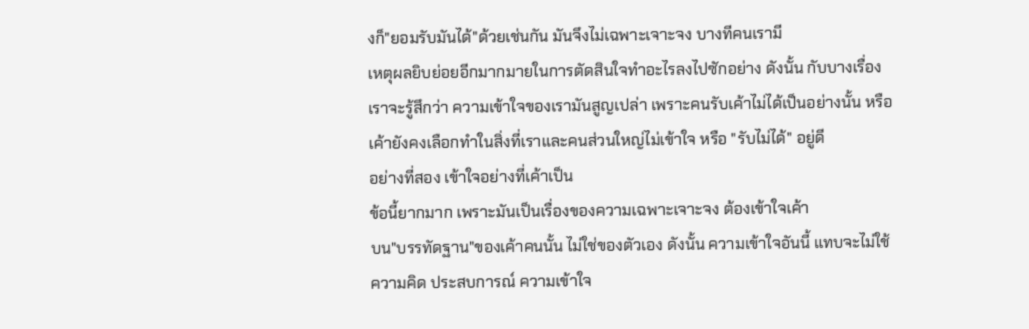งก็"ยอมรับมันได้"ด้วยเช่นกัน มันจึงไม่เฉพาะเจาะจง บางทีคนเรามี
เหตุผลยิบย่อยอีกมากมายในการตัดสินใจทำอะไรลงไปซักอย่าง ดังนั้น กับบางเรื่อง
เราจะรู้สึกว่า ความเข้าใจของเรามันสูญเปล่า เพราะคนรับเค้าไม่ได้เป็นอย่างนั้น หรือ
เค้ายังคงเลือกทำในสิ่งที่เราและคนส่วนใหญ่ไม่เข้าใจ หรือ "รับไม่ได้" อยู่ดี
อย่างที่สอง เข้าใจอย่างที่เค้าเป็น
ข้อนี้ยากมาก เพราะมันเป็นเรื่องของความเฉพาะเจาะจง ต้องเข้าใจเค้า
บน"บรรทัดฐาน"ของเค้าคนนั้น ไม่ใช่ของตัวเอง ดังนั้น ความเข้าใจอันนี้ แทบจะไม่ใช้
ความคิด ประสบการณ์ ความเข้าใจ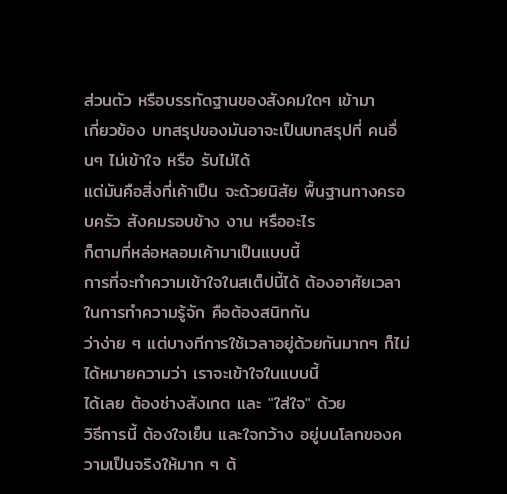ส่วนตัว หรือบรรทัดฐานของสังคมใดๆ เข้ามา
เกี่ยวข้อง บทสรุปของมันอาจะเป็นบทสรุปที่ คนอื่นๆ ไม่เข้าใจ หรือ รับไม่ได้
แต่มันคือสิ่งที่เค้าเป็น จะด้วยนิสัย พื้นฐานทางครอบครัว สังคมรอบข้าง งาน หรืออะไร
ก็ตามที่หล่อหลอมเค้ามาเป็นแบบนี้
การที่จะทำความเข้าใจในสเต็ปนี้ได้ ต้องอาศัยเวลาในการทำความรู้จัก คือต้องสนิทกัน
ว่าง่าย ๆ แต่บางทีการใช้เวลาอยู่ด้วยกันมากๆ ก็ไม่ได้หมายความว่า เราจะเข้าใจในแบบนี้
ได้เลย ต้องช่างสังเกต และ "ใส่ใจ" ด้วย
วิธีการนี้ ต้องใจเย็น และใจกว้าง อยู่บนโลกของความเป็นจริงให้มาก ๆ ต้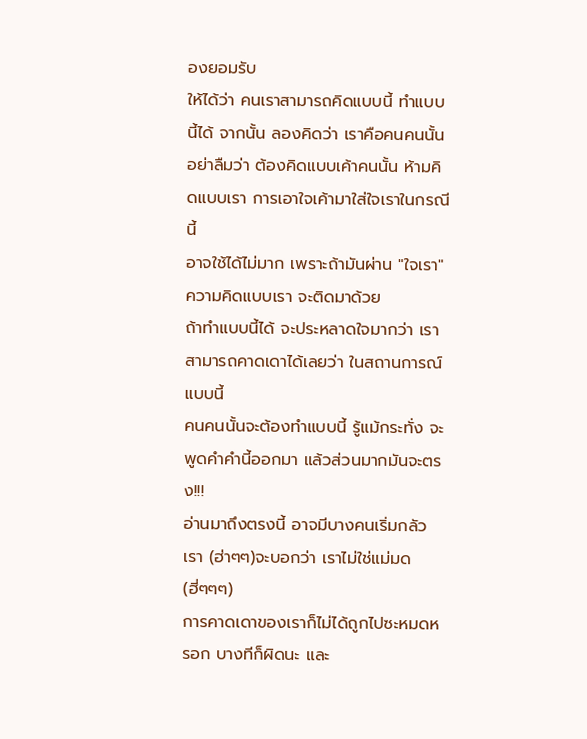องยอมรับ
ให้ได้ว่า คนเราสามารถคิดแบบนี้ ทำแบบนี้ได้ จากนั้น ลองคิดว่า เราคือคนคนนั้น
อย่าลืมว่า ต้องคิดแบบเค้าคนนั้น ห้ามคิดแบบเรา การเอาใจเค้ามาใส่ใจเราในกรณีนี้
อาจใช้ได้ไม่มาก เพราะถ้ามันผ่าน "ใจเรา" ความคิดแบบเรา จะติดมาด้วย
ถ้าทำแบบนี้ได้ จะประหลาดใจมากว่า เราสามารถคาดเดาได้เลยว่า ในสถานการณ์แบบนี้
คนคนนั้นจะต้องทำแบบนี้ รู้แม้กระทั่ง จะพูดคำคำนี้ออกมา แล้วส่วนมากมันจะตรง!!!
อ่านมาถึงตรงนี้ อาจมีบางคนเริ่มกลัวเรา (ฮ่าๆๆ)จะบอกว่า เราไม่ใช่แม่มด(ฮี่ๆๆๆ)
การคาดเดาของเราก็ไม่ได้ถูกไปซะหมดหรอก บางทีก็ผิดนะ และ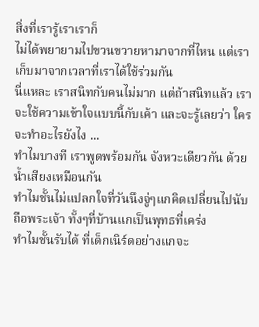สิ่งที่เรารู้เราเราก็
ไม่ได้พยายามไปขวนขวายหามาจากที่ไหน แต่เราเก็บมาจากเวลาที่เราได้ใช้ร่วมกัน
นี่แหละ เราสนิทกับคนไม่มาก แต่ถ้าสนิทแล้ว เราจะใช้ความเข้าใจแบบนี้กับเค้า และจะรู้เลยว่า ใครจะทำอะไรยังไง ...
ทำไมบางที เราพูดพร้อมกัน จังหวะเดียวกัน ด้วยน้ำเสียงเหมือนกัน
ทำไมชั้นไม่แปลกใจที่วันนึงจู่ๆแกคิดเปลี่ยนไปนับถือพระเจ้า ทั้งๆที่บ้านแกเป็นพุทธที่เคร่ง
ทำไมชั้นรับได้ ที่เด็กเนิร์ดอย่างแกจะ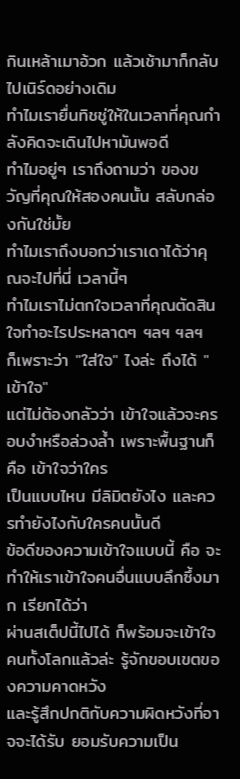กินเหล้าเมาอ้วก แล้วเช้ามาก็กลับไปเนิร์ดอย่างเดิม
ทำไมเรายื่นทิชชู่ให้ในเวลาที่คุณกำลังคิดจะเดินไปหามันพอดี
ทำไมอยู่ๆ เราถึงถามว่า ของขวัญที่คุณให้สองคนนั้น สลับกล่องกันใช่มั้ย
ทำไมเราถึงบอกว่าเราเดาได้ว่าคุณจะไปที่นี่ เวลานี้ๆ
ทำไมเราไม่ตกใจเวลาที่คุณตัดสินใจทำอะไรประหลาดๆ ฯลฯ ฯลฯ
ก็เพราะว่า "ใส่ใจ" ไงล่ะ ถึงได้ "เข้าใจ"
แต่ไม่ต้องกลัวว่า เข้าใจแล้วจะครอบงำหรือล่วงล้ำ เพราะพื้นฐานก็คือ เข้าใจว่าใคร
เป็นแบบไหน มีลิมิตยังไง และควรทำยังไงกับใครคนนั้นดี
ข้อดีของความเข้าใจแบบนี้ คือ จะทำให้เราเข้าใจคนอื่นแบบลึกซึ้งมาก เรียกได้ว่า
ผ่านสเต็ปนี้ไปได้ ก็พร้อมจะเข้าใจคนทั้งโลกแล้วล่ะ รู้จักขอบเขตของความคาดหวัง
และรู้สึกปกติกับความผิดหวังที่อาจจะได้รับ ยอมรับความเป็น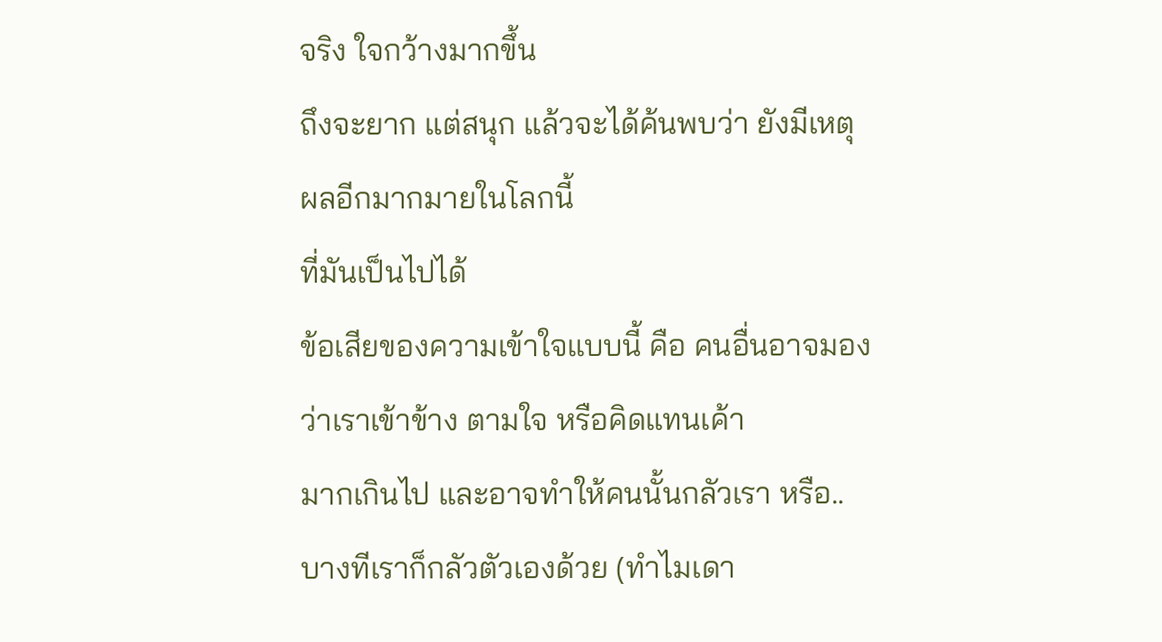จริง ใจกว้างมากขึ้น
ถึงจะยาก แต่สนุก แล้วจะได้ค้นพบว่า ยังมีเหตุผลอีกมากมายในโลกนี้
ที่มันเป็นไปได้
ข้อเสียของความเข้าใจแบบนี้ คือ คนอื่นอาจมองว่าเราเข้าข้าง ตามใจ หรือคิดแทนเค้า
มากเกินไป และอาจทำให้คนนั้นกลัวเรา หรือ..
บางทีเราก็กลัวตัวเองด้วย (ทำไมเดา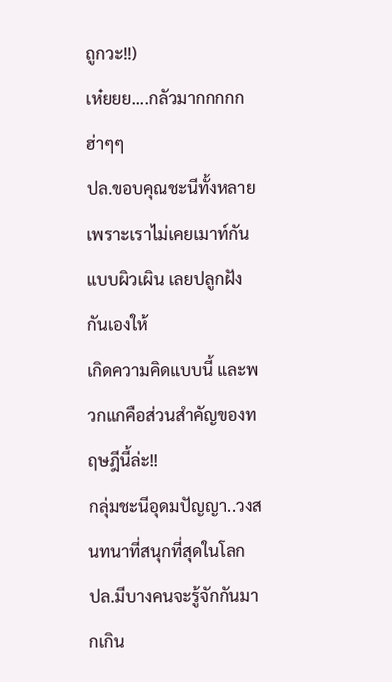ถูกวะ!!)
เห๋ยยย....กลัวมากกกกก ฮ่าๆๆ
ปล.ขอบคุณชะนีทั้งหลาย เพราะเราไม่เคยเมาท์กันแบบผิวเผิน เลยปลูกฝังกันเองให้
เกิดความคิดแบบนี้ และพวกแกคือส่วนสำคัญของทฤษฎีนี้ล่ะ!!
กลุ่มชะนีอุดมปัญญา..วงสนทนาที่สนุกที่สุดในโลก
ปล.มีบางคนจะรู้จักกันมากเกิน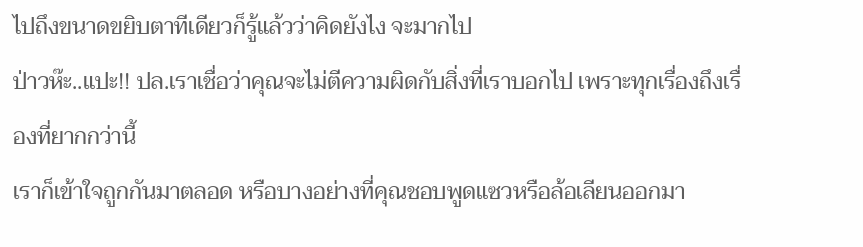ไปถึงขนาดขยิบตาทีเดียวก็รู้แล้วว่าคิดยังไง จะมากไป
ป่าวห๊ะ..แปะ!! ปล.เราเชื่อว่าคุณจะไม่ตีความผิดกับสิ่งที่เราบอกไป เพราะทุกเรื่องถึงเรื่องที่ยากกว่านี้
เราก็เข้าใจถูกกันมาตลอด หรือบางอย่างที่คุณชอบพูดแซวหรือล้อเลียนออกมา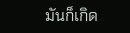มันก็เกิด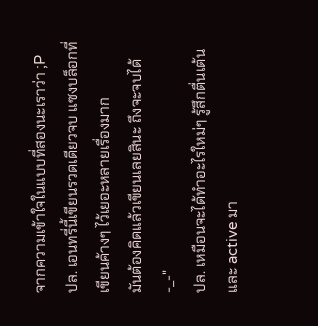จากความเข้าใจในแบบที่สองนะเราว่า ;P
ปล. เอนทรี่นี้เขียนรวดเดียวจบ แซงบล็อกที่เขียนค้างๆ ไว้เยอะหลายเรื่องมาก
มันต้องคิดแล้วเขียนเลยสินะ ถึงจะจบได้ -_-"
ปล. เหมือนจะได้ทำอะไรใหม่ๆ รู้สึกตื่นเต้นและ active มา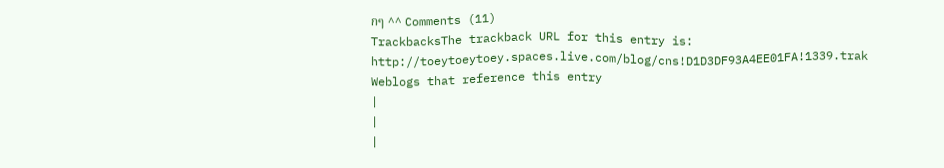กๆ ^^ Comments (11)
TrackbacksThe trackback URL for this entry is: http://toeytoeytoey.spaces.live.com/blog/cns!D1D3DF93A4EE01FA!1339.trak Weblogs that reference this entry
|
|
|